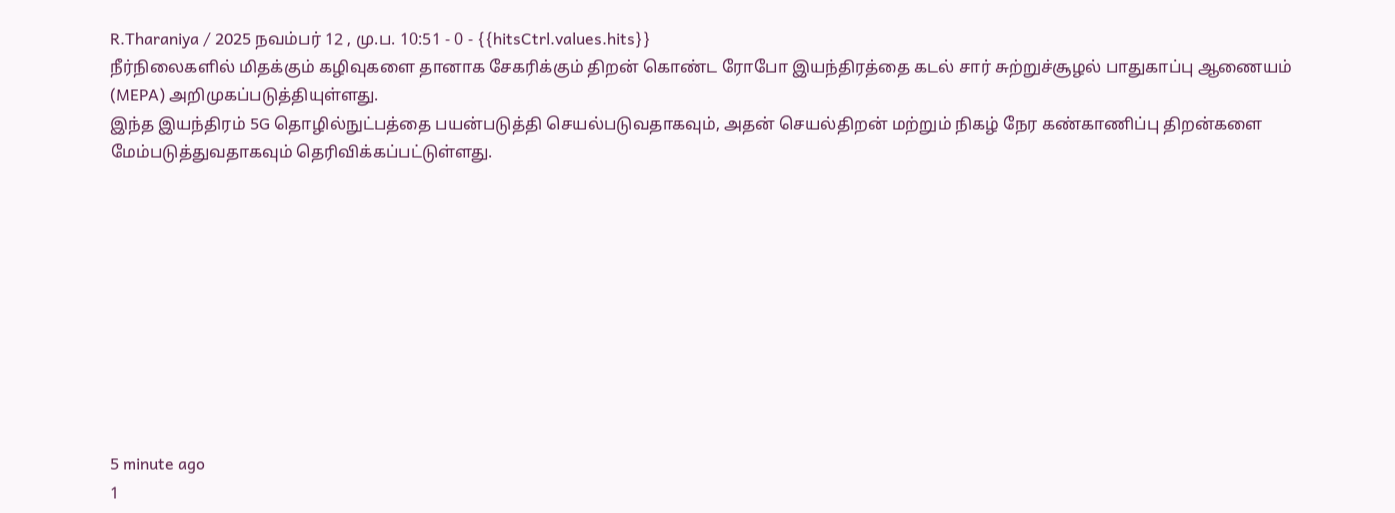R.Tharaniya / 2025 நவம்பர் 12 , மு.ப. 10:51 - 0 - {{hitsCtrl.values.hits}}
நீர்நிலைகளில் மிதக்கும் கழிவுகளை தானாக சேகரிக்கும் திறன் கொண்ட ரோபோ இயந்திரத்தை கடல் சார் சுற்றுச்சூழல் பாதுகாப்பு ஆணையம் (MEPA) அறிமுகப்படுத்தியுள்ளது.
இந்த இயந்திரம் 5G தொழில்நுட்பத்தை பயன்படுத்தி செயல்படுவதாகவும், அதன் செயல்திறன் மற்றும் நிகழ் நேர கண்காணிப்பு திறன்களை மேம்படுத்துவதாகவும் தெரிவிக்கப்பட்டுள்ளது.










5 minute ago
1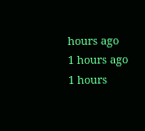hours ago
1 hours ago
1 hours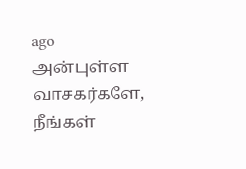ago
அன்புள்ள வாசகர்களே,
நீங்கள்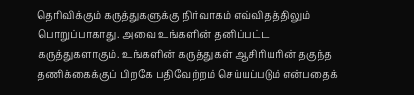தெரிவிக்கும் கருத்துகளுக்கு நிர்வாகம் எவ்விதத்திலும் பொறுப்பாகாது. அவை உங்களின் தனிப்பட்ட கருத்துகளாகும். உங்களின் கருத்துகள் ஆசிரியரின் தகுந்த தணிக்கைக்குப் பிறகே பதிவேற்றம் செய்யப்படும் என்பதைக்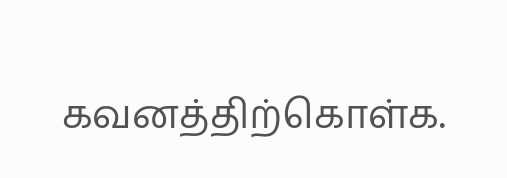கவனத்திற்கொள்க.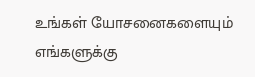உங்கள் யோசனைகளையும் எங்களுக்கு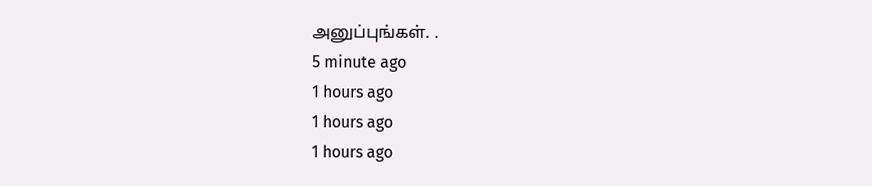அனுப்புங்கள். .
5 minute ago
1 hours ago
1 hours ago
1 hours ago